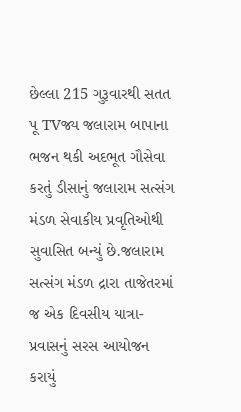છેલ્લા 215 ગુરૂવારથી સતત પૂ TVજ્ય જલારામ બાપાના ભજન થકી અદભૂત ગૌસેવા કરતું ડીસાનું જલારામ સત્સંગ મંડળ સેવાકીય પ્રવૃતિઓથી સુવાસિત બન્યું છે.જલારામ સત્સંગ મંડળ દ્રારા તાજેતરમાં જ એક દિવસીય યાત્રા-પ્રવાસનું સરસ આયોજન કરાયું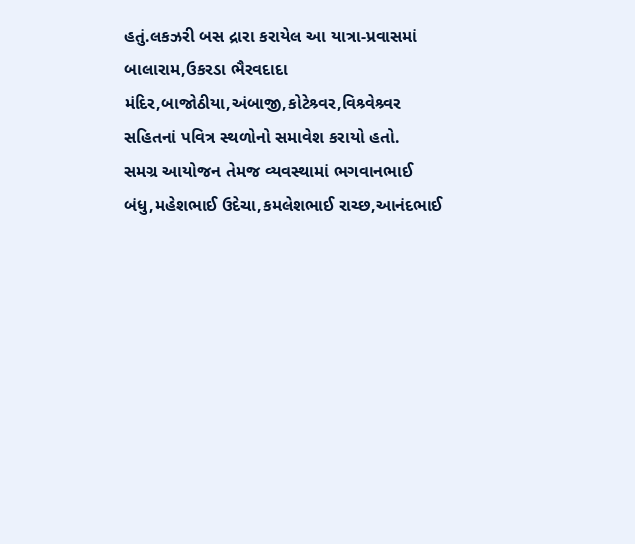હતું.લકઝરી બસ દ્રારા કરાયેલ આ યાત્રા-પ્રવાસમાં બાલારામ,ઉકરડા ભૈરવદાદા મંદિર,બાજોઠીયા,અંબાજી,કોટેશ્ર્વર,વિશ્ર્વેશ્ર્વર સહિતનાં પવિત્ર સ્થળોનો સમાવેશ કરાયો હતો.
સમગ્ર આયોજન તેમજ વ્યવસ્થામાં ભગવાનભાઈ બંધુ,મહેશભાઈ ઉદેચા,કમલેશભાઈ રાચ્છ,આનંદભાઈ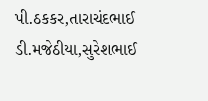પી.ઠકકર,તારાચંદભાઈ ડી.મજેઠીયા,સુરેશભાઈ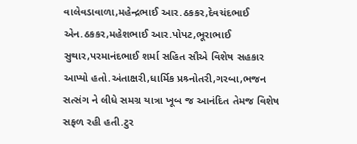વાલેવડાવાળા,મહેન્દ્રભાઈ આર.ઠકકર,દેવચંદભાઈ એન.ઠકકર,મહેશભાઈ આર.પોપટ,ભૂરાભાઈ સુથાર,પરમાનંદભાઈ શર્મા સહિત સૌએ વિશેષ સહકાર આપ્યો હતો.અંતાક્ષરી,ધાર્મિક પ્રશ્ર્નોતરી,ગરબા,ભજન સત્સંગ ને લીધે સમગ્ર યાત્રા ખૂબ જ આનંદિત તેમજ વિશેષ સફળ રહી હતી.ટુર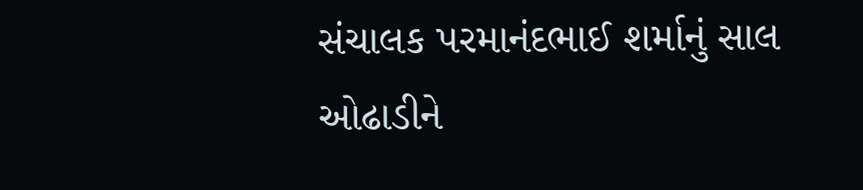સંચાલક પરમાનંદભાઈ શર્માનું સાલ ઓઢાડીને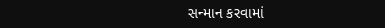સન્માન કરવામાં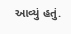આવ્યું હતું.